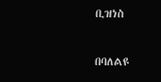ቢዝነስ

በባለልዩ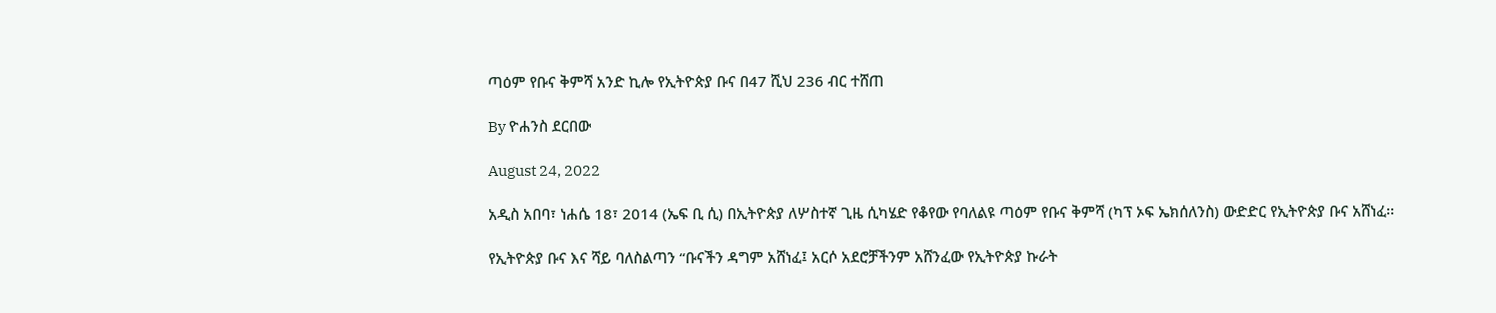ጣዕም የቡና ቅምሻ አንድ ኪሎ የኢትዮጵያ ቡና በ47 ሺህ 236 ብር ተሸጠ

By ዮሐንስ ደርበው

August 24, 2022

አዲስ አበባ፣ ነሐሴ 18፣ 2014 (ኤፍ ቢ ሲ) በኢትዮጵያ ለሦስተኛ ጊዜ ሲካሄድ የቆየው የባለልዩ ጣዕም የቡና ቅምሻ (ካፕ ኦፍ ኤክሰለንስ) ውድድር የኢትዮጵያ ቡና አሸነፈ፡፡

የኢትዮጵያ ቡና እና ሻይ ባለስልጣን “ቡናችን ዳግም አሸነፈ፤ አርሶ አደሮቻችንም አሸንፈው የኢትዮጵያ ኩራት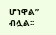ሆነዋል” ብሏል፡፡